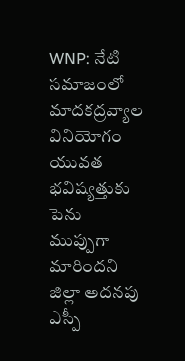WNP: నేటి సమాజంలో మాదకద్రవ్యాల వినియోగం యువత భవిష్యత్తుకు పెను ముప్పుగా మారిందని జిల్లా అదనపు ఎస్పీ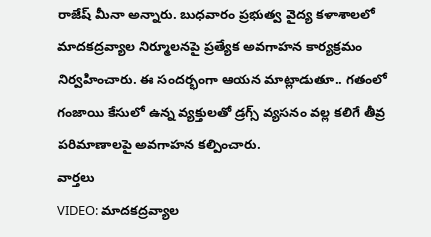రాజేష్ మీనా అన్నారు. బుధవారం ప్రభుత్వ వైద్య కళాశాలలో మాదకద్రవ్యాల నిర్మూలనపై ప్రత్యేక అవగాహన కార్యక్రమం నిర్వహించారు. ఈ సందర్భంగా ఆయన మాట్లాడుతూ.. గతంలో గంజాయి కేసులో ఉన్న వ్యక్తులతో డ్రగ్స్ వ్యసనం వల్ల కలిగే తీవ్ర పరిమాణాలపై అవగాహన కల్పించారు.
వార్తలు
VIDEO: మాదకద్రవ్యాల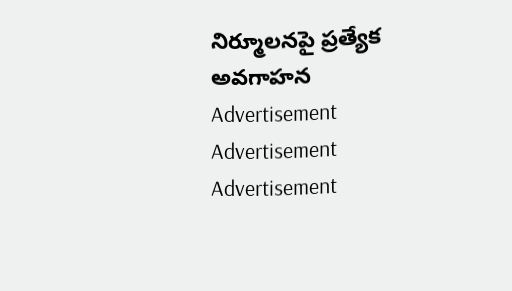నిర్మూలనపై ప్రత్యేక అవగాహన
Advertisement
Advertisement
Advertisement